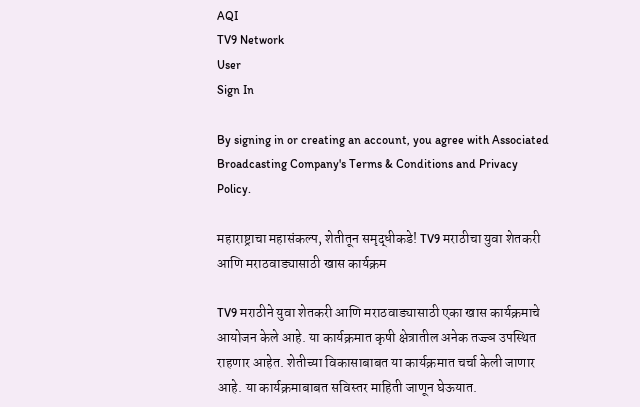AQI
TV9 Network
User
Sign In

By signing in or creating an account, you agree with Associated Broadcasting Company's Terms & Conditions and Privacy Policy.

महाराष्ट्राचा महासंकल्प, शेतीतून समृद्धीकडे! TV9 मराठीचा युवा शेतकरी आणि मराठवाड्यासाठी खास कार्यक्रम

TV9 मराठीने युवा शेतकरी आणि मराठवाड्यासाठी एका खास कार्यक्रमाचे आयोजन केले आहे. या कार्यक्रमात कृषी क्षेत्रातील अनेक तज्ज्ञ उपस्थित राहणार आहेत. शेतीच्या विकासाबाबत या कार्यक्रमात चर्चा केली जाणार आहे. या कार्यक्रमाबाबत सविस्तर माहिती जाणून घेऊयात.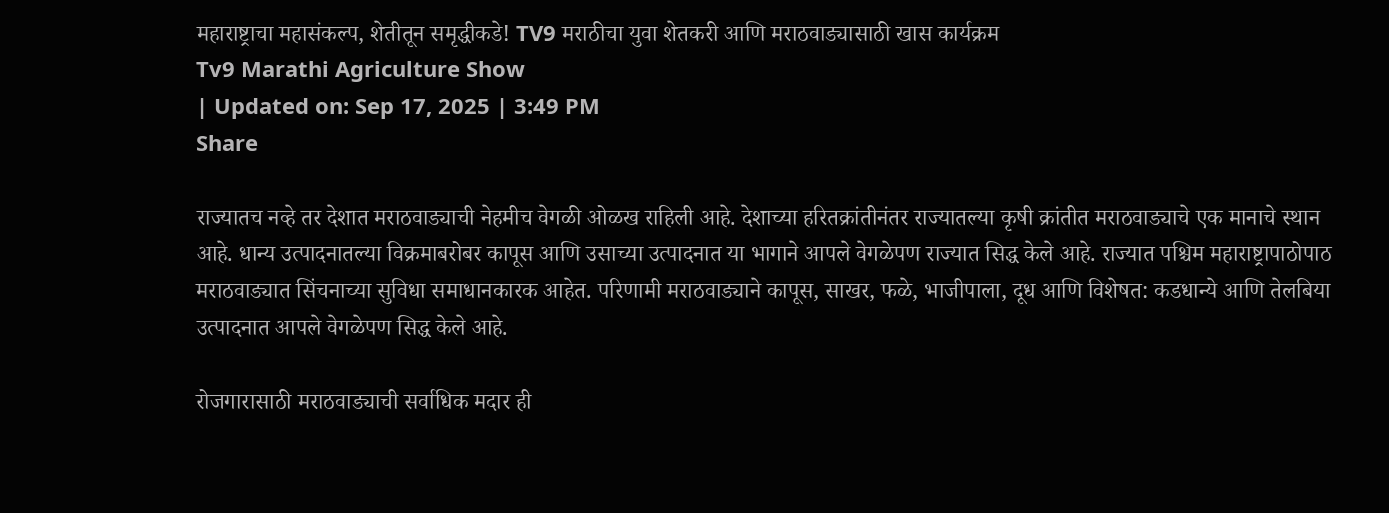महाराष्ट्राचा महासंकल्प, शेतीतून समृद्धीकडे! TV9 मराठीचा युवा शेतकरी आणि मराठवाड्यासाठी खास कार्यक्रम
Tv9 Marathi Agriculture Show
| Updated on: Sep 17, 2025 | 3:49 PM
Share

राज्यातच नव्हे तर देशात मराठवाड्याची नेहमीच वेगळी ओळख राहिली आहे. देशाच्या हरितक्रांतीनंतर राज्यातल्या कृषी क्रांतीत मराठवाड्याचे एक मानाचे स्थान आहे. धान्य उत्पादनातल्या विक्रमाबरोबर कापूस आणि उसाच्या उत्पादनात या भागाने आपले वेगळेपण राज्यात सिद्ध केले आहे. राज्यात पश्चिम महाराष्ट्रापाठोपाठ मराठवाड्यात सिंचनाच्या सुविधा समाधानकारक आहेत. परिणामी मराठवाड्याने कापूस, साखर, फळे, भाजीपाला, दूध आणि विशेषत: कडधान्ये आणि तेलबिया उत्पादनात आपले वेगळेपण सिद्ध केले आहे.

रोजगारासाठी मराठवाड्याची सर्वाधिक मदार ही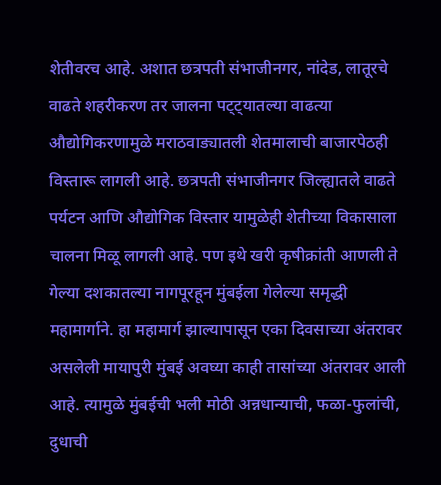शेतीवरच आहे. अशात छत्रपती संभाजीनगर, नांदेड, लातूरचे वाढते शहरीकरण तर जालना पट्ट्यातल्या वाढत्या औद्योगिकरणामुळे मराठवाड्यातली शेतमालाची बाजारपेठही विस्तारू लागली आहे. छत्रपती संभाजीनगर जिल्ह्यातले वाढते पर्यटन आणि औद्योगिक विस्तार यामुळेही शेतीच्या विकासाला चालना मिळू लागली आहे. पण इथे खरी कृषीक्रांती आणली ते गेल्या दशकातल्या नागपूरहून मुंबईला गेलेल्या समृद्धी महामार्गाने. हा महामार्ग झाल्यापासून एका दिवसाच्या अंतरावर असलेली मायापुरी मुंबई अवघ्या काही तासांच्या अंतरावर आली आहे. त्यामुळे मुंबईची भली मोठी अन्नधान्याची, फळा-फुलांची, दुधाची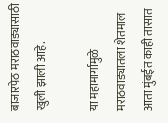बाजारपेठ मराठवाड्यासाठी खुली झाली आहे.

या महामार्गामुळे मराठवाड्यातला शेतमाल आता मुंबईत काही तासात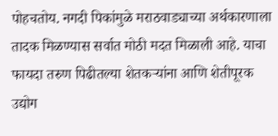पोहचतोय. नगदी पिकांमुळे मराठवाड्याच्या अर्थकारणाला तादक मिळण्यास सर्वात मोठी मदत मिळाली आहे. याचा फायदा तरुण पिढीतल्या शेतकऱ्यांना आणि शेतीपूरक उद्योग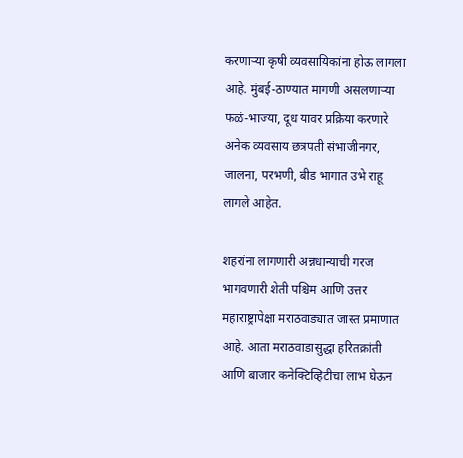करणाऱ्या कृषी व्यवसायिकांना होऊ लागला आहे. मुंबई-ठाण्यात मागणी असलणाऱ्या फळं-भाज्या, दूध यावर प्रक्रिया करणारे अनेक व्यवसाय छत्रपती संभाजीनगर, जालना, परभणी, बीड भागात उभे राहू लागले आहेत.

शहरांना लागणारी अन्नधान्याची गरज भागवणारी शेती पश्चिम आणि उत्तर महाराष्ट्रापेक्षा मराठवाड्यात जास्त प्रमाणात आहे. आता मराठवाडासुद्धा हरितक्रांती आणि बाजार कनेक्टिव्हिटीचा लाभ घेऊन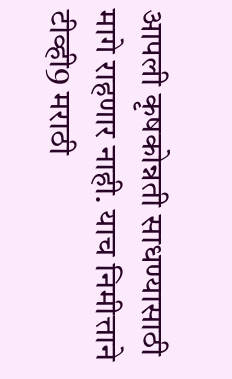आपली कृषकोन्नती साधण्यासाठी मागे राहणार नाही. याच निमीत्ताने टीव्ही9 मराठी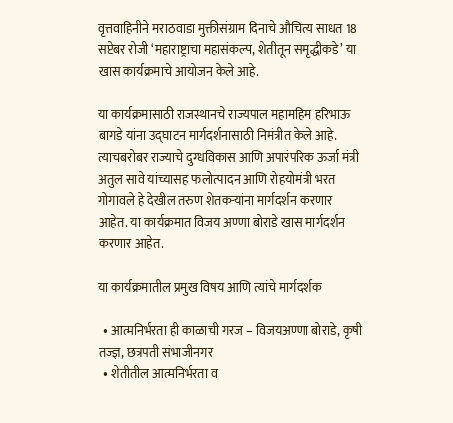वृत्तवाहिनीने मराठवाडा मुक्तीसंग्राम दिनाचे औचित्य साधत 18 सप्टेबर रोजी ‘महाराष्ट्राचा महासंकल्प, शेतीतून समृद्धीकडे’ या खास कार्यक्रमाचे आयोजन केले आहे.

या कार्यक्रमासाठी राजस्थानचे राज्यपाल महामहिम हरिभाऊ बागडे यांना उद्घाटन मार्गदर्शनासाठी निमंत्रीत केले आहे. त्याचबरोबर राज्याचे दुग्धविकास आणि अपारंपरिक ऊर्जा मंत्री अतुल सावे यांच्यासह फलोत्पादन आणि रोहयोमंत्री भरत गोगावले हे देखील तरुण शेतकऱ्यांना मार्गदर्शन करणार आहेत. या कार्यक्रमात विजय अण्णा बोराडे खास मार्गदर्शन करणार आहेत.

या कार्यक्रमातील प्रमुख विषय आणि त्यांचे मार्गदर्शक

  • आत्मनिर्भरता ही काळाची गरज – विजयअण्णा बोराडे, कृषी तज्ज्ञ, छत्रपती संभाजीनगर
  • शेतीतील आत्मनिर्भरता व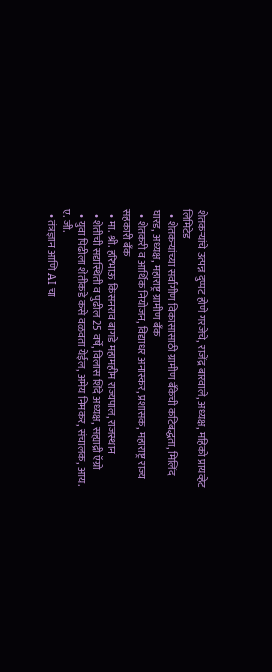शेतकऱ्यांचे उत्पन्न दुप्पट होणे गरजेचे, राजेंद्र बारवाले, अध्यक्ष, महिको प्रायव्हेट लिमिटेड
  • शेतकऱ्यांच्या सर्वांगीण विकासासाठी ग्रामीण बँकेची कटिबद्धता, मिलिंद घारड, अध्यक्ष, महाराष्ट्र ग्रामीण बँक
  • शेतकरी व आर्थिक नियोजन, विद्याधर अनास्कर, प्रशासक, महाराष्ट्र राज्य सहकारी बँक
  • मा. श्री. हरिभाऊ किसनराव बागडे महामहीम राज्यपाल, राजस्थान
  • शेतीची सद्यस्थिती व पुढील 25 वर्षे, विलास शिंदे अध्यक्ष, सह्याद्री ऍग्रो
  • युवा पिढीला शेतीकडे कसे वळवता येईल, अमेय निमकर, संचालक, आय. ए. जी.
  • तंत्रज्ञान आणि AI चा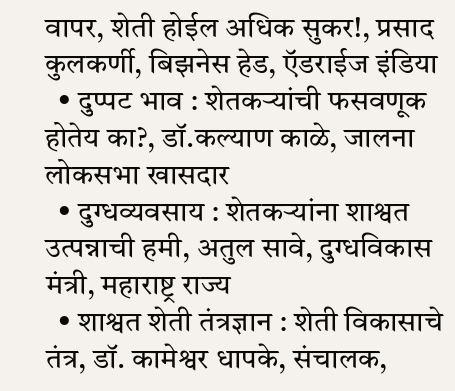वापर, शेती होईल अधिक सुकर!, प्रसाद कुलकर्णी, बिझनेस हेड, ऍडराईज इंडिया
  • दुप्पट भाव : शेतकऱ्यांची फसवणूक होतेय का?, डॉ.कल्याण काळे, जालना लोकसभा खासदार
  • दुग्धव्यवसाय : शेतकऱ्यांना शाश्वत उत्पन्नाची हमी, अतुल सावे, दुग्धविकास मंत्री, महाराष्ट्र राज्य
  • शाश्वत शेती तंत्रज्ञान : शेती विकासाचे तंत्र, डॉ. कामेश्वर धापके, संचालक,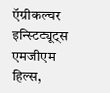ऍग्रीकल्चर इन्स्टिट्यूट्स एमजीएम हिल्स,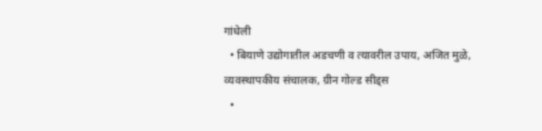गांधेली
  • बियाणे उद्योगातील अडचणी व त्यावरील उपाय, अजित मुळे, व्यवस्थापकीय संचालक, ग्रीन गोल्ड सीड्स
  •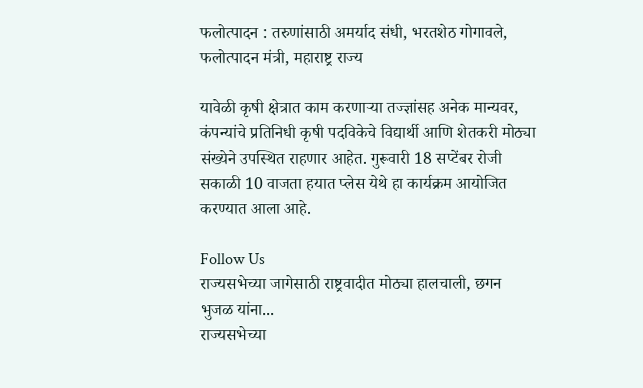फलोत्पादन : तरुणांसाठी अमर्याद संधी, भरतशेठ गोगावले, फलोत्पादन मंत्री, महाराष्ट्र राज्य

यावेळी कृषी क्षेत्रात काम करणाऱ्या तज्ज्ञांसह अनेक मान्यवर, कंपन्यांचे प्रतिनिधी कृषी पदविकेचे विद्यार्थी आणि शेतकरी मोठ्या संख्येने उपस्थित राहणार आहेत. गुरूवारी 18 सप्टेंबर रोजी सकाळी 10 वाजता हयात प्लेस येथे हा कार्यक्रम आयोजित करण्यात आला आहे.

Follow Us
राज्यसभेच्या जागेसाठी राष्ट्रवादीत मोठ्या हालचाली, छगन भुजळ यांना...
राज्यसभेच्या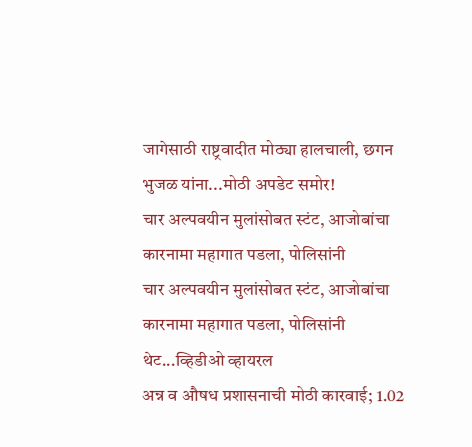जागेसाठी राष्ट्रवादीत मोठ्या हालचाली, छगन भुजळ यांना...मोठी अपडेट समोर!
चार अल्पवयीन मुलांसोबत स्टंट, आजोबांचा कारनामा महागात पडला, पोलिसांनी
चार अल्पवयीन मुलांसोबत स्टंट, आजोबांचा कारनामा महागात पडला, पोलिसांनी थेट...व्हिडीओ व्हायरल
अन्न व औषध प्रशासनाची मोठी कारवाई; 1.02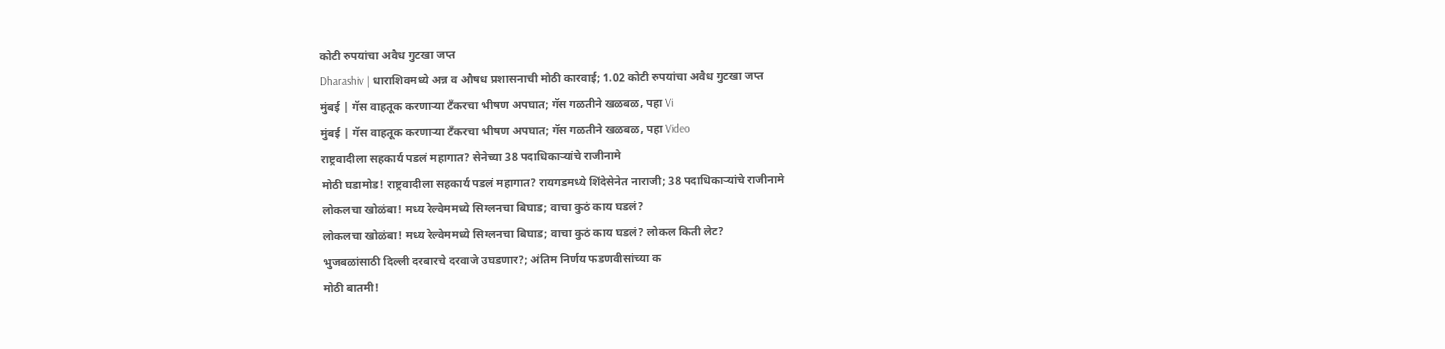कोटी रुपयांचा अवैध गुटखा जप्त
Dharashiv | धाराशिवमध्ये अन्न व औषध प्रशासनाची मोठी कारवाई; 1.02 कोटी रुपयांचा अवैध गुटखा जप्त
मुंबई | गॅस वाहतूक करणाऱ्या टँकरचा भीषण अपघात; गॅस गळतीने खळबळ, पहा Vi
मुंबई | गॅस वाहतूक करणाऱ्या टँकरचा भीषण अपघात; गॅस गळतीने खळबळ, पहा Video
राष्ट्रवादीला सहकार्य पडलं महागात? सेनेच्या 38 पदाधिकाऱ्यांचे राजीनामे
मोठी घडामोड! राष्ट्रवादीला सहकार्य पडलं महागात? रायगडमध्ये शिंदेसेनेत नाराजी; 38 पदाधिकाऱ्यांचे राजीनामे
लोकलचा खोळंबा! मध्य रेल्वेममध्ये सिग्लनचा बिघाड; वाचा कुठं काय घडलं?
लोकलचा खोळंबा! मध्य रेल्वेममध्ये सिग्लनचा बिघाड; वाचा कुठं काय घडलं? लोकल किती लेट?
भुजबळांसाठी दिल्ली दरबारचे दरवाजे उघडणार?; अंतिम निर्णय फडणवीसांच्या क
मोठी बातमी!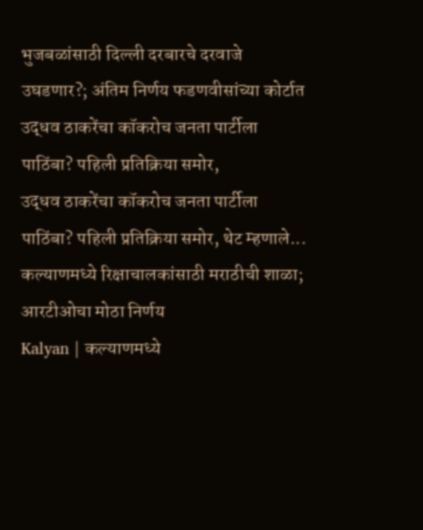भुजबळांसाठी दिल्ली दरबारचे दरवाजे उघडणार?; अंतिम निर्णय फडणवीसांच्या कोर्टात
उद्धव ठाकरेंचा कॉकरोच जनता पार्टीला पाठिंबा? पहिली प्रतिक्रिया समोर,
उद्धव ठाकरेंचा कॉकरोच जनता पार्टीला पाठिंबा? पहिली प्रतिक्रिया समोर, थेट म्हणाले...
कल्याणमध्ये रिक्षाचालकांसाठी मराठीची शाळा; आरटीओचा मोठा निर्णय
Kalyan | कल्याणमध्ये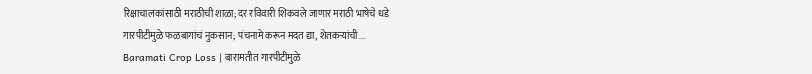रिक्षाचालकांसाठी मराठीची शाळा; दर रविवारी शिकवले जाणार मराठी भाषेचे धडे
गारपीटीमुळे फळबागांचं नुकसान; पंचनामे करून मदत द्या, शेतकऱ्यांची....
Baramati Crop Loss | बारामतीत गारपीटीमुळे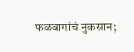फळबागांचं नुकसान;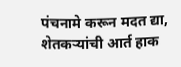पंचनामे करून मदत द्या, शेतकऱ्यांची आर्त हाक